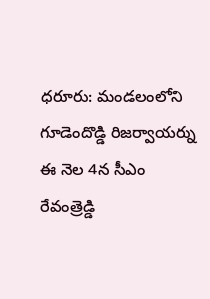ధరూరు: మండలంలోని గూడెందొడ్డి రిజర్వాయర్ను ఈ నెల 4న సీఎం రేవంత్రెడ్డి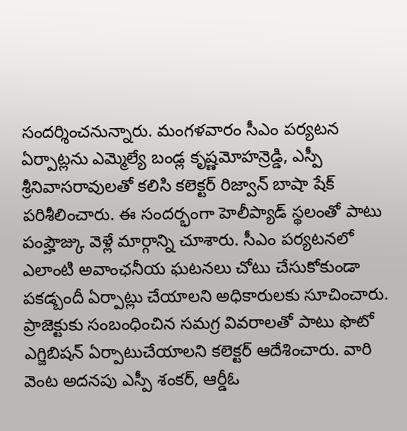సందర్శించనున్నారు. మంగళవారం సీఎం పర్యటన ఏర్పాట్లను ఎమ్మెల్యే బండ్ల కృష్ణమోహన్రెడ్డి, ఎస్పీ శ్రీనివాసరావులతో కలిసి కలెక్టర్ రిజ్వాన్ బాషా షేక్ పరిశీలించారు. ఈ సందర్భంగా హెలీప్యాడ్ స్థలంతో పాటు పంప్హౌజ్కు వెళ్లే మార్గాన్ని చూశారు. సీఎం పర్యటనలో ఎలాంటి అవాంఛనీయ ఘటనలు చోటు చేసుకోకుండా పకడ్బందీ ఏర్పాట్లు చేయాలని అధికారులకు సూచించారు. ప్రాజెక్టుకు సంబంధించిన సమగ్ర వివరాలతో పాటు ఫొటో ఎగ్జిబిషన్ ఏర్పాటుచేయాలని కలెక్టర్ ఆదేశించారు. వారి వెంట అదనపు ఎస్పీ శంకర్, ఆర్డీఓ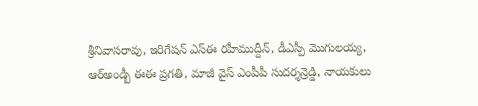శ్రీనివాసరావు, ఇరిగేషన్ ఎస్ఈ రహీముద్దీన్, డీఎస్పీ మొగులయ్య, ఆర్అండ్బీ ఈఈ ప్రగతి, మాజీ వైస్ ఎంపీపీ సుదర్శన్రెడ్డి, నాయకులు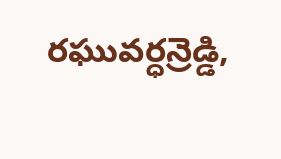రఘువర్ధన్రెడ్డి,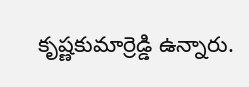కృష్ణకుమార్రెడ్డి ఉన్నారు.